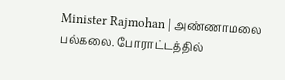Minister Rajmohan | அண்ணாமலை பல்கலை. போராட்டத்தில்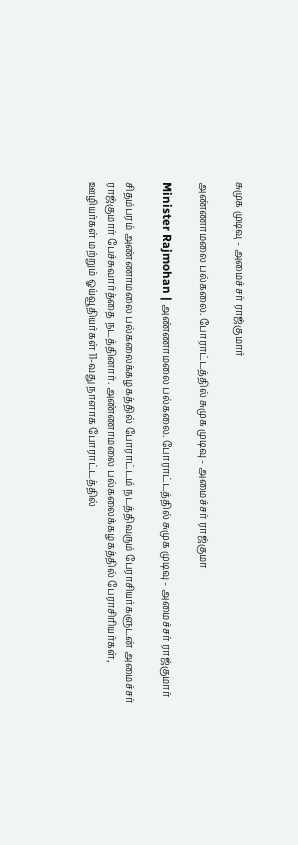சுமுக முடிவு - அமைச்சர் ராஜ்குமார்

அண்ணாமலை பல்கலை. போராட்டத்தில் சுமுக முடிவு - அமைச்சர் ராஜ்குமா

Minister Rajmohan | அண்ணாமலை பல்கலை. போராட்டத்தில் சுமுக முடிவு - அமைச்சர் ராஜ்குமார்

சிதம்பரம் அண்ணாமலை பல்கலைக்கழகத்தில் போராட்டம் நடத்திவரும் பேராசியர்களுடன் அமைச்சர் ராஜ்குமார் பேச்சுவார்த்தை நடத்தினார். அண்ணாமலை பல்கலைக்கழகத்தில் பேராசிரியர்கள், ஊழியர்கள் மற்றும் ஓய்வூதியர்கள் 11-வது நாளாக போராட்டத்தில்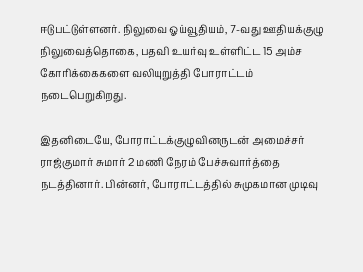ஈடுபட்டுள்ளனர். நிலுவை ஓய்வூதியம், 7-வது ஊதியக்குழு நிலுவைத்தொகை, பதவி உயர்வு உள்ளிட்ட 15 அம்ச கோரிக்கைகளை வலியுறுத்தி போராட்டம் நடைபெறுகிறது.

இதனிடையே, போராட்டக்குழுவினருடன் அமைச்சர் ராஜ்குமார் சுமார் 2 மணி நேரம் பேச்சுவார்த்தை நடத்தினார். பின்னர், போராட்டத்தில் சுமுகமான முடிவு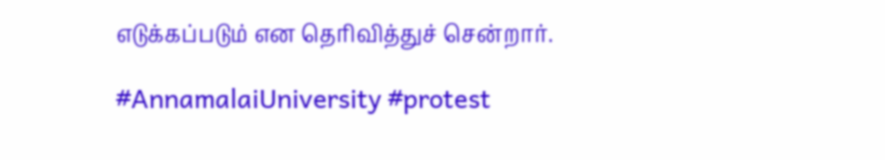எடுக்கப்படும் என தெரிவித்துச் சென்றார்.

#AnnamalaiUniversity #protest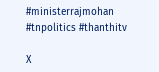#ministerrajmohan #tnpolitics #thanthitv

X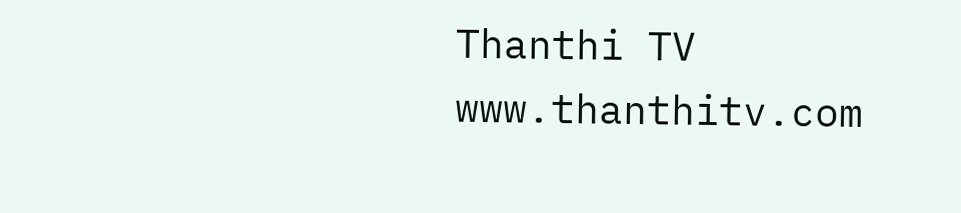Thanthi TV
www.thanthitv.com